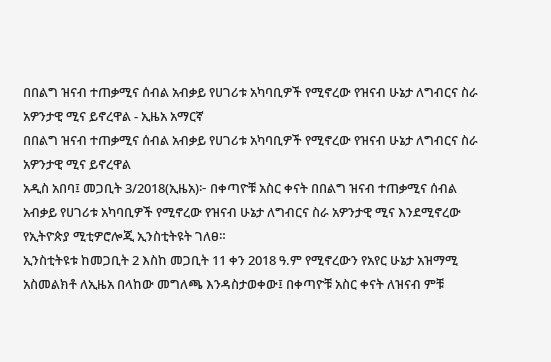በበልግ ዝናብ ተጠቃሚና ሰብል አብቃይ የሀገሪቱ አካባቢዎች የሚኖረው የዝናብ ሁኔታ ለግብርና ስራ አዎንታዊ ሚና ይኖረዋል - ኢዜአ አማርኛ
በበልግ ዝናብ ተጠቃሚና ሰብል አብቃይ የሀገሪቱ አካባቢዎች የሚኖረው የዝናብ ሁኔታ ለግብርና ስራ አዎንታዊ ሚና ይኖረዋል
አዲስ አበባ፤ መጋቢት 3/2018(ኢዜአ)፦ በቀጣዮቹ አስር ቀናት በበልግ ዝናብ ተጠቃሚና ሰብል አብቃይ የሀገሪቱ አካባቢዎች የሚኖረው የዝናብ ሁኔታ ለግብርና ስራ አዎንታዊ ሚና እንደሚኖረው የኢትዮጵያ ሚቲዎሮሎጂ ኢንስቲትዩት ገለፀ።
ኢንስቲትዩቱ ከመጋቢት 2 እስከ መጋቢት 11 ቀን 2018 ዓ.ም የሚኖረውን የአየር ሁኔታ አዝማሚ አስመልክቶ ለኢዜአ በላከው መግለጫ እንዳስታወቀው፤ በቀጣዮቹ አስር ቀናት ለዝናብ ምቹ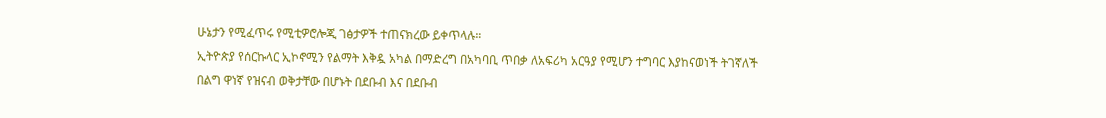ሁኔታን የሚፈጥሩ የሚቲዎሮሎጂ ገፅታዎች ተጠናክረው ይቀጥላሉ።
ኢትዮጵያ የሰርኩላር ኢኮኖሚን የልማት እቅዷ አካል በማድረግ በአካባቢ ጥበቃ ለአፍሪካ አርዓያ የሚሆን ተግባር እያከናወነች ትገኛለች
በልግ ዋነኛ የዝናብ ወቅታቸው በሆኑት በደቡብ እና በደቡብ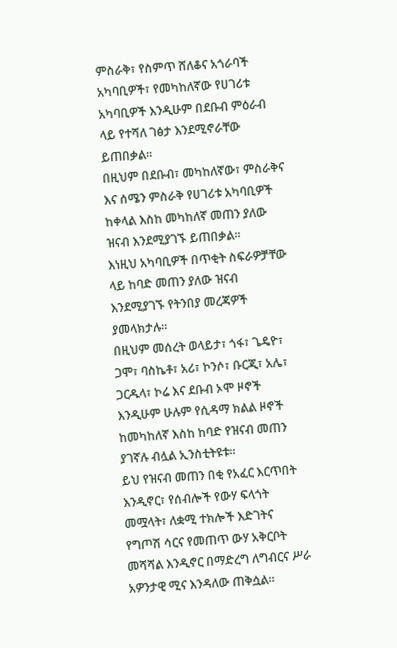ምስራቅ፣ የስምጥ ሸለቆና አጎራባች አካባቢዎች፣ የመካከለኛው የሀገሪቱ አካባቢዎች እንዲሁም በደቡብ ምዕራብ ላይ የተሻለ ገፅታ እንደሚኖራቸው ይጠበቃል።
በዚህም በደቡብ፣ መካከለኛው፣ ምስራቅና እና ሰሜን ምስራቅ የሀገሪቱ አካባቢዎች ከቀላል እስከ መካከለኛ መጠን ያለው ዝናብ እንደሚያገኙ ይጠበቃል።
እነዚህ አካባቢዎች በጥቂት ስፍራዎቻቸው ላይ ከባድ መጠን ያለው ዝናብ እንደሚያገኙ የትንበያ መረጃዎች ያመላክታሉ።
በዚህም መሰረት ወላይታ፣ ጎፋ፣ ጌዴዮ፣ ጋሞ፣ ባስኬቶ፣ አሪ፣ ኮንሶ፣ ቡርጂ፣ አሌ፣ ጋርዱላ፣ ኮሬ እና ደቡብ ኦሞ ዞኖች እንዲሁም ሁሉም የሲዳማ ክልል ዞኖች ከመካከለኛ እስከ ከባድ የዝናብ መጠን ያገኛሉ ብሏል ኢንስቲትዩቱ።
ይህ የዝናብ መጠን በቂ የአፈር እርጥበት እንዲኖር፣ የሰብሎች የውሃ ፍላጎት መሟላት፣ ለቋሚ ተክሎች እድገትና የግጦሽ ሳርና የመጠጥ ውሃ አቅርቦት መሻሻል እንዲኖር በማድረግ ለግብርና ሥራ አዎንታዊ ሚና እንዳለው ጠቅሷል።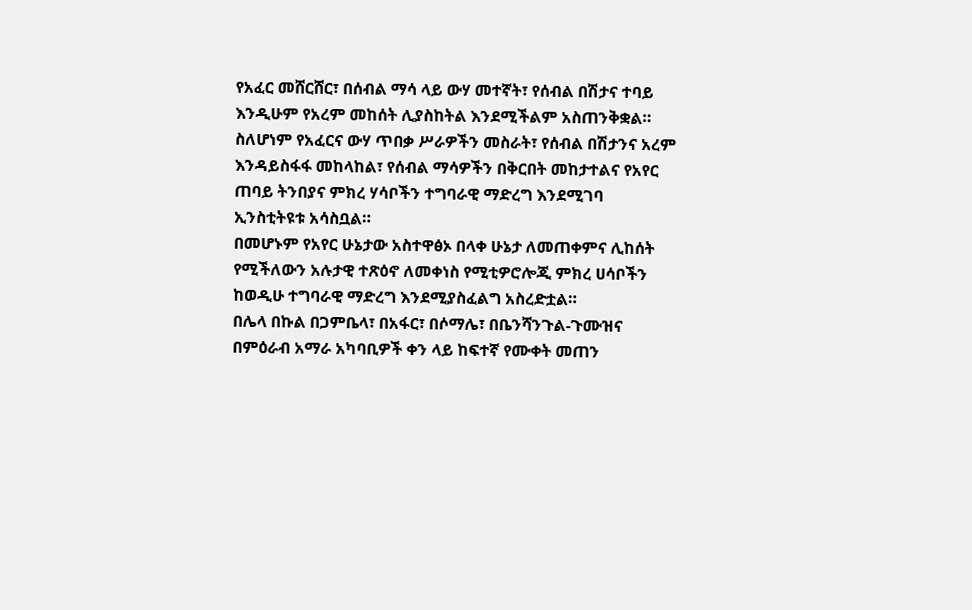የአፈር መሸርሸር፣ በሰብል ማሳ ላይ ውሃ መተኛት፣ የሰብል በሽታና ተባይ እንዲሁም የአረም መከሰት ሊያስከትል እንደሚችልም አስጠንቅቋል።
ስለሆነም የአፈርና ውሃ ጥበቃ ሥራዎችን መስራት፣ የሰብል በሽታንና አረም እንዳይስፋፋ መከላከል፣ የሰብል ማሳዎችን በቅርበት መከታተልና የአየር ጠባይ ትንበያና ምክረ ሃሳቦችን ተግባራዊ ማድረግ እንደሚገባ ኢንስቲትዩቱ አሳስቧል።
በመሆኑም የአየር ሁኔታው አስተዋፅኦ በላቀ ሁኔታ ለመጠቀምና ሊከሰት የሚችለውን አሉታዊ ተጽዕኖ ለመቀነስ የሚቲዎሮሎጂ ምክረ ሀሳቦችን ከወዲሁ ተግባራዊ ማድረግ እንደሚያስፈልግ አስረድቷል።
በሌላ በኩል በጋምቤላ፣ በአፋር፣ በሶማሌ፣ በቤንሻንጉል-ጉሙዝና በምዕራብ አማራ አካባቢዎች ቀን ላይ ከፍተኛ የሙቀት መጠን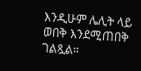እንዲሁም ሌሊት ላይ ወበቅ እንደሚጠበቅ ገልጿል።